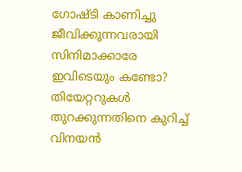ഗോഷ്ടി കാണിച്ചു ജീവിക്കുന്നവരായി സിനിമാക്കാരേ ഇവിടെയും കണ്ടോ? തിയേറ്ററുകള്‍ തുറക്കുന്നതിനെ കുറിച്ച് വിനയന്‍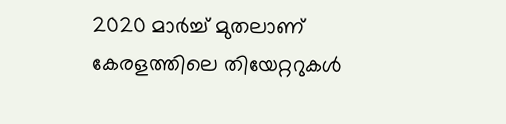2020 മാര്‍ച്ച് മുതലാണ് കേരളത്തിലെ തിയേറ്ററുകള്‍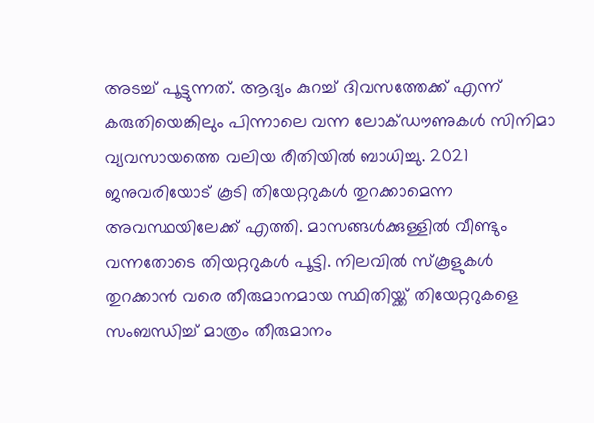അടച്ച് പൂട്ടുന്നത്. ആദ്യം കുറച്ച് ദിവസത്തേക്ക് എന്ന് കരുതിയെങ്കിലും പിന്നാലെ വന്ന ലോക്ഡൗണുകള്‍ സിനിമാ വ്യവസായത്തെ വലിയ രീതിയില്‍ ബാധിച്ചു. 2021 ജനുവരിയോട് കൂടി തിയേറ്ററുകള്‍ തുറക്കാമെന്ന അവസ്ഥയിലേക്ക് എത്തി. മാസങ്ങള്‍ക്കുള്ളില്‍ വീണ്ടും വന്നതോടെ തിയറ്ററുകള്‍ പൂട്ടി. നിലവില്‍ സ്‌കൂളുകള്‍ തുറക്കാന്‍ വരെ തീരുമാനമായ സ്ഥിതിയ്ക്ക് തിയേറ്ററുകളെ സംബന്ധിച്ച് മാത്രം തീരുമാനം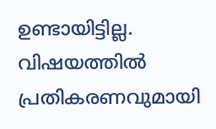ഉണ്ടായിട്ടില്ല. വിഷയത്തില്‍ പ്രതികരണവുമായി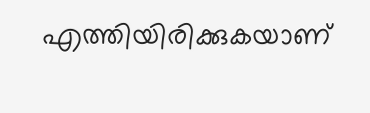എത്തിയിരിക്കുകയാണ്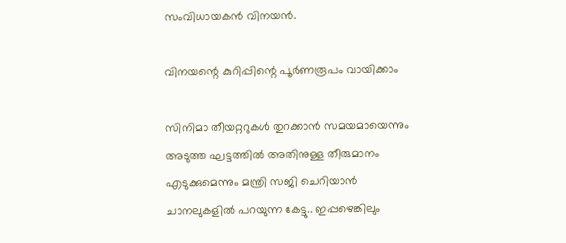സംവിധായകന്‍ വിനയന്‍.

വിനയന്റെ കുറിപ്പിന്റെ പൂര്‍ണരൂപം വായിക്കാം

സിനിമാ തീയറ്ററുകള്‍ തുറക്കാന്‍ സമയമായെന്നും അടുത്ത ഘട്ടത്തില്‍ അതിനുള്ള തീരുമാനം എടുക്കുമെന്നും മന്ത്രി സജി ചെറിയാന്‍ ചാനലുകളില്‍ പറയുന്ന കേട്ടു.. ഇപ്പഴെങ്കിലും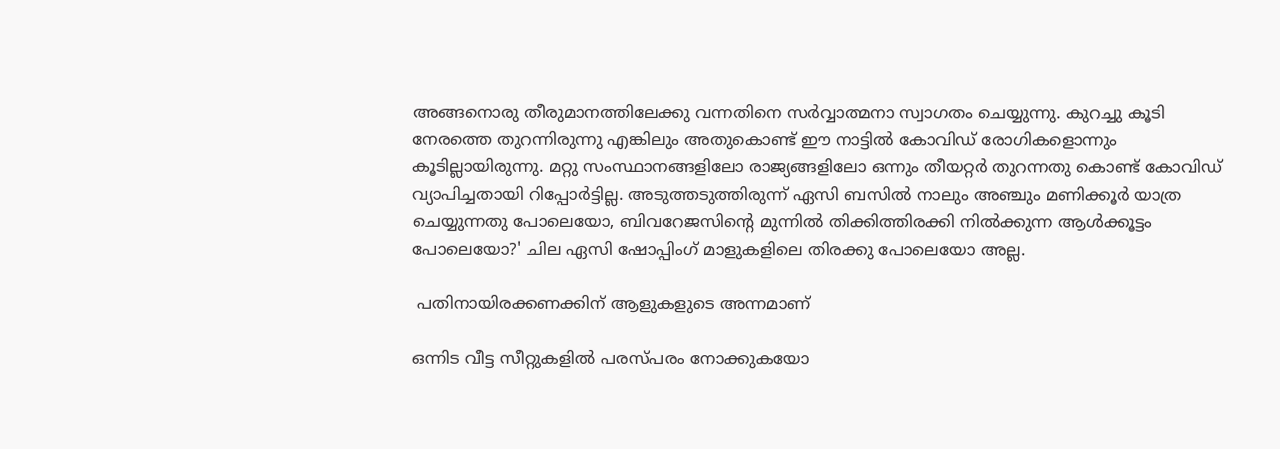അങ്ങനൊരു തീരുമാനത്തിലേക്കു വന്നതിനെ സര്‍വ്വാത്മനാ സ്വാഗതം ചെയ്യുന്നു. കുറച്ചു കൂടി നേരത്തെ തുറന്നിരുന്നു എങ്കിലും അതുകൊണ്ട് ഈ നാട്ടില്‍ കോവിഡ് രോഗികളൊന്നും കൂടില്ലായിരുന്നു. മറ്റു സംസ്ഥാനങ്ങളിലോ രാജ്യങ്ങളിലോ ഒന്നും തീയറ്റര്‍ തുറന്നതു കൊണ്ട് കോവിഡ് വ്യാപിച്ചതായി റിപ്പോര്‍ട്ടില്ല. അടുത്തടുത്തിരുന്ന് ഏസി ബസില്‍ നാലും അഞ്ചും മണിക്കൂര്‍ യാത്ര ചെയ്യുന്നതു പോലെയോ, ബിവറേജസിന്റെ മുന്നില്‍ തിക്കിത്തിരക്കി നില്‍ക്കുന്ന ആള്‍ക്കൂട്ടം പോലെയോ?' ചില ഏസി ഷോപ്പിംഗ് മാളുകളിലെ തിരക്കു പോലെയോ അല്ല.

 പതിനായിരക്കണക്കിന് ആളുകളുടെ അന്നമാണ്

ഒന്നിട വീട്ട സീറ്റുകളില്‍ പരസ്പരം നോക്കുകയോ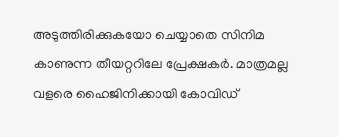അടുത്തിരിക്കുകയോ ചെയ്യാതെ സിനിമ കാണുന്ന തീയറ്ററിലേ പ്രേക്ഷകര്‍. മാത്രമല്ല വളരെ ഹൈജിനിക്കായി കോവിഡ്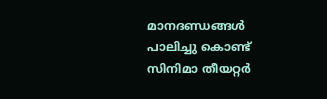മാനദണ്ഡങ്ങള്‍ പാലിച്ചു കൊണ്ട് സിനിമാ തീയറ്റര്‍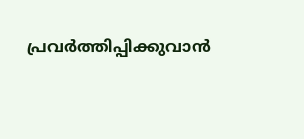പ്രവര്‍ത്തിപ്പിക്കുവാന്‍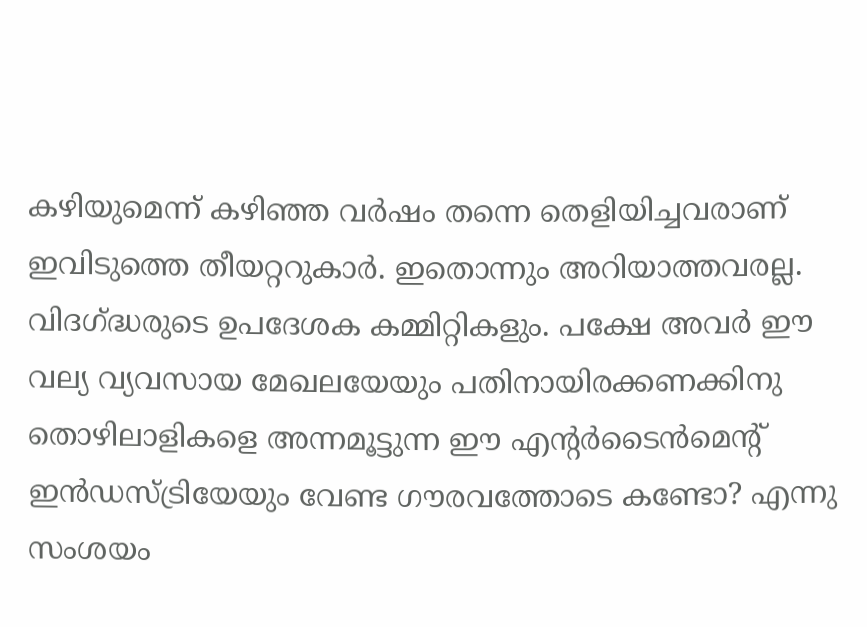കഴിയുമെന്ന് കഴിഞ്ഞ വര്‍ഷം തന്നെ തെളിയിച്ചവരാണ് ഇവിടുത്തെ തീയറ്ററുകാര്‍. ഇതൊന്നും അറിയാത്തവരല്ല. വിദഗ്ദ്ധരുടെ ഉപദേശക കമ്മിറ്റികളും. പക്ഷേ അവര്‍ ഈ വല്യ വ്യവസായ മേഖലയേയും പതിനായിരക്കണക്കിനു തൊഴിലാളികളെ അന്നമൂട്ടുന്ന ഈ എന്റര്‍ടൈന്‍മെന്റ് ഇന്‍ഡസ്ട്രിയേയും വേണ്ട ഗൗരവത്തോടെ കണ്ടോ? എന്നു സംശയം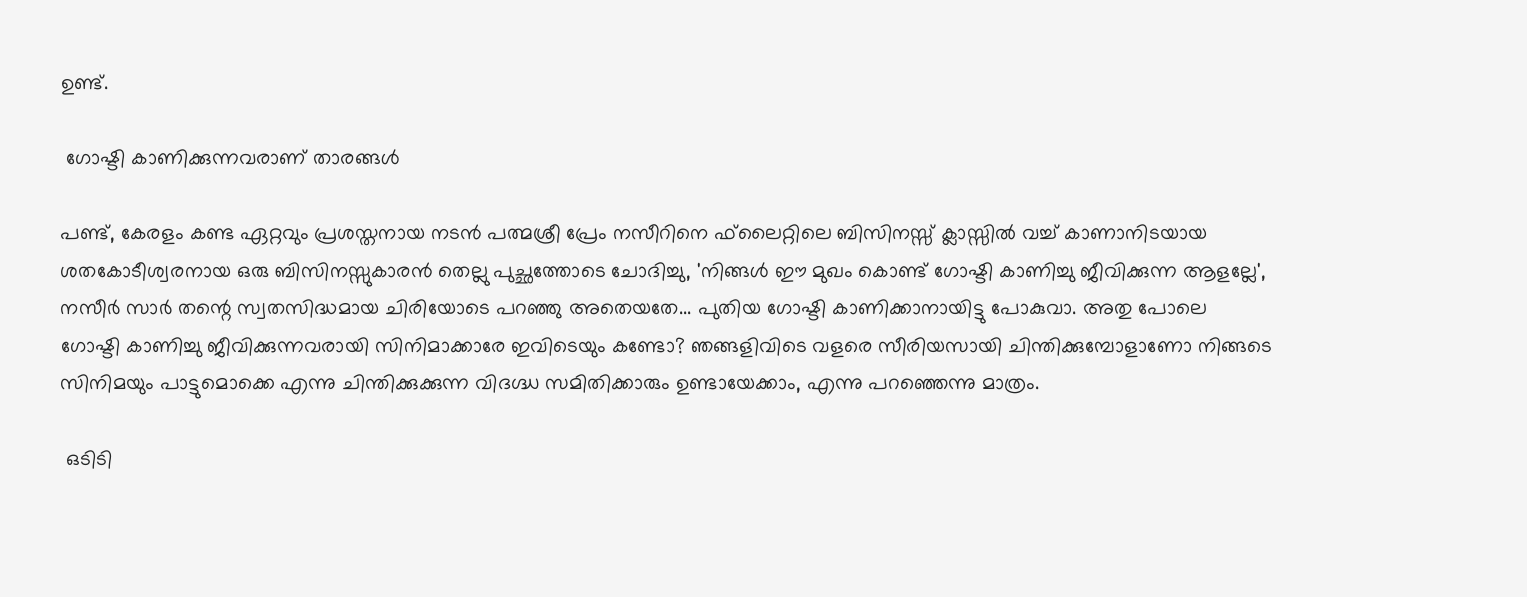ഉണ്ട്.

 ഗോഷ്ടി കാണിക്കുന്നവരാണ് താരങ്ങള്‍

പണ്ട്, കേരളം കണ്ട ഏറ്റവും പ്രശസ്തനായ നടന്‍ പത്മശ്രീ പ്രേം നസീറിനെ ഫ്‌ലൈറ്റിലെ ബിസിനസ്സ് ക്ലാസ്സില്‍ വച്ച് കാണാനിടയായ ശതകോടീശ്വരനായ ഒരു ബിസിനസ്സുകാരന്‍ തെല്ലു പുച്ഛത്തോടെ ചോദിച്ചു, 'നിങ്ങള്‍ ഈ മുഖം കൊണ്ട് ഗോഷ്ടി കാണിച്ചു ജീവിക്കുന്ന ആളല്ലേ', നസീര്‍ സാര്‍ തന്റെ സ്വതസിദ്ധമായ ചിരിയോടെ പറഞ്ഞു അതെയതേ... പുതിയ ഗോഷ്ടി കാണിക്കാനായിട്ടു പോകുവാ. അതു പോലെ ഗോഷ്ടി കാണിച്ചു ജീവിക്കുന്നവരായി സിനിമാക്കാരേ ഇവിടെയും കണ്ടോ? ഞങ്ങളിവിടെ വളരെ സീരിയസായി ചിന്തിക്കുമ്പോളാണോ നിങ്ങടെ സിനിമയും പാട്ടുമൊക്കെ എന്നു ചിന്തിക്കുക്കുന്ന വിദഗ്ദ്ധ സമിതിക്കാരും ഉണ്ടായേക്കാം, എന്നു പറഞ്ഞെന്നു മാത്രം.

 ഒടിടി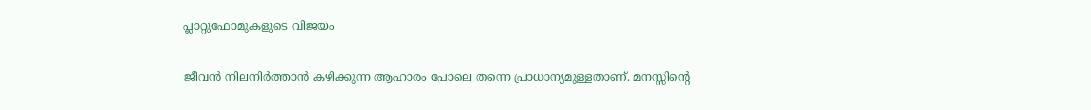പ്ലാറ്റുഫോമുകളുടെ വിജയം

ജീവന്‍ നിലനിര്‍ത്താന്‍ കഴിക്കുന്ന ആഹാരം പോലെ തന്നെ പ്രാധാന്യമുള്ളതാണ്. മനസ്സിന്റെ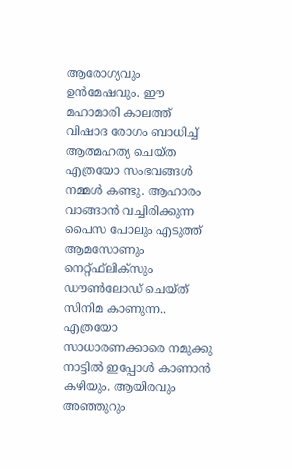ആരോഗ്യവും ഉന്‍മേഷവും. ഈ മഹാമാരി കാലത്ത് വിഷാദ രോഗം ബാധിച്ച് ആത്മഹത്യ ചെയ്ത എത്രയോ സംഭവങ്ങള്‍ നമ്മള്‍ കണ്ടു. ആഹാരം വാങ്ങാന്‍ വച്ചിരിക്കുന്ന പൈസ പോലും എടുത്ത് ആമസോണും നെറ്റ്ഫ്‌ലിക്‌സും ഡൗണ്‍ലോഡ് ചെയ്ത് സിനിമ കാണുന്ന.. എത്രയോ സാധാരണക്കാരെ നമുക്കു നാട്ടില്‍ ഇപ്പോള്‍ കാണാന്‍ കഴിയും. ആയിരവും അഞ്ഞുറും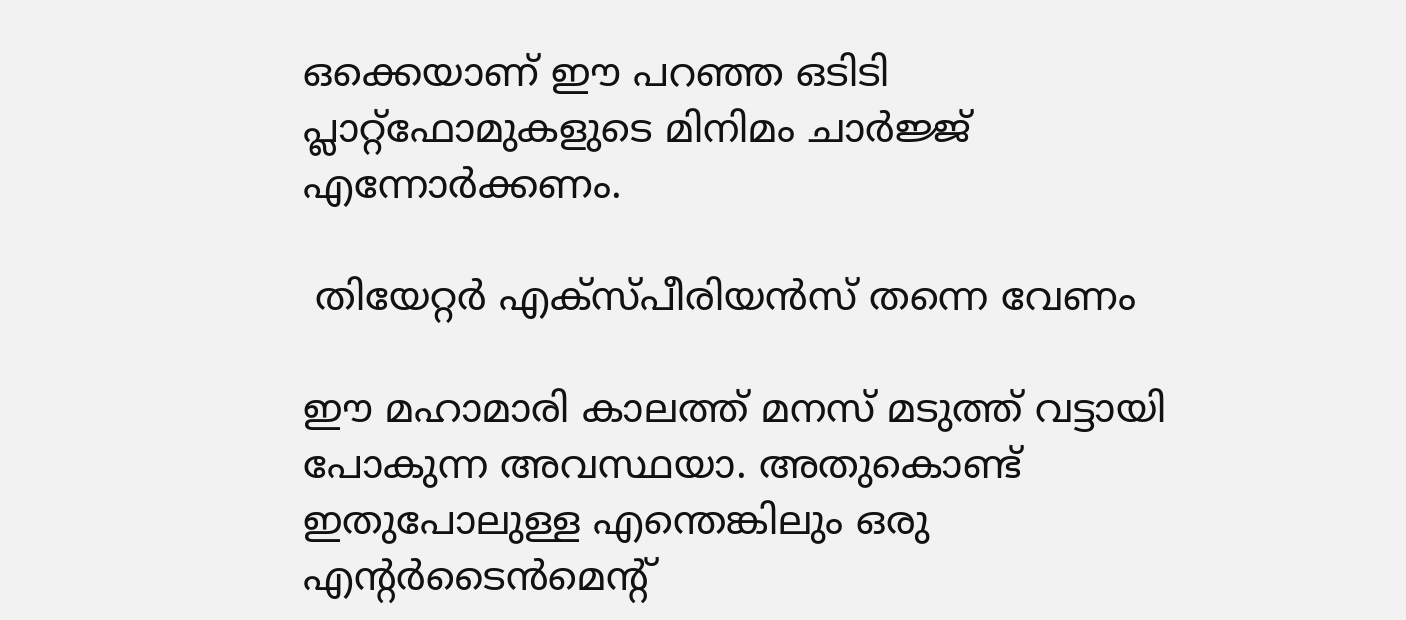ഒക്കെയാണ് ഈ പറഞ്ഞ ഒടിടി പ്ലാറ്റ്‌ഫോമുകളുടെ മിനിമം ചാര്‍ജ്ജ് എന്നോര്‍ക്കണം.

 തിയേറ്റര്‍ എക്‌സ്പീരിയന്‍സ് തന്നെ വേണം

ഈ മഹാമാരി കാലത്ത് മനസ് മടുത്ത് വട്ടായി പോകുന്ന അവസ്ഥയാ. അതുകൊണ്ട് ഇതുപോലുള്ള എന്തെങ്കിലും ഒരു എന്റര്‍ടൈന്‍മെന്റ്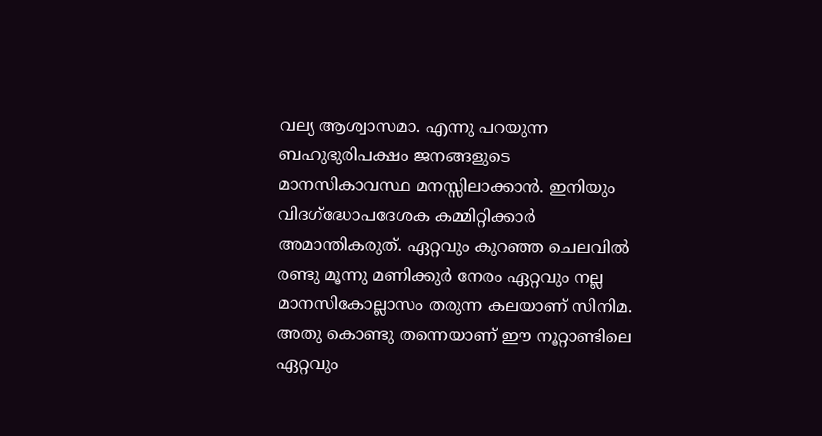വല്യ ആശ്വാസമാ. എന്നു പറയുന്ന ബഹുഭുരിപക്ഷം ജനങ്ങളുടെ മാനസികാവസ്ഥ മനസ്സിലാക്കാന്‍. ഇനിയും വിദഗ്‌ദ്ധോപദേശക കമ്മിറ്റിക്കാര്‍ അമാന്തികരുത്. ഏറ്റവും കുറഞ്ഞ ചെലവില്‍ രണ്ടു മൂന്നു മണിക്കുര്‍ നേരം ഏറ്റവും നല്ല മാനസികോല്ലാസം തരുന്ന കലയാണ് സിനിമ. അതു കൊണ്ടു തന്നെയാണ് ഈ നൂറ്റാണ്ടിലെ ഏറ്റവും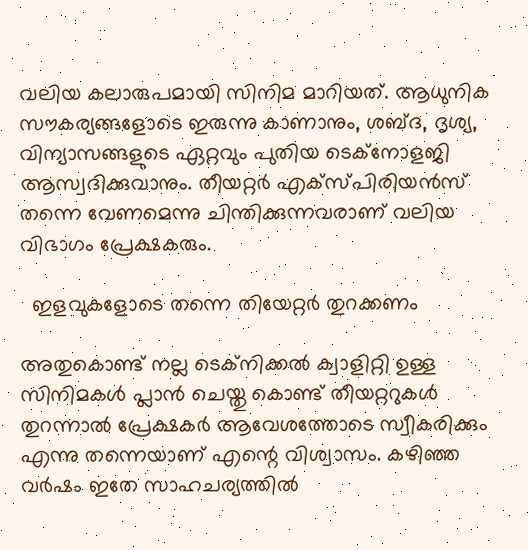വലിയ കലാരുപമായി സിനിമ മാറിയത്. ആധുനിക സൗകര്യങ്ങളോടെ ഇരുന്നു കാണാനും, ശബ്ദ, ദൃശ്യ, വിന്യാസങ്ങളുടെ ഏറ്റവും പുതിയ ടെക്‌നോളജി ആസ്വദിക്കുവാനും. തീയറ്റര്‍ എക്‌സ്പിരിയന്‍സ് തന്നെ വേണമെന്നു ചിന്തിക്കുന്നവരാണ് വലിയ വിഭാഗം പ്രേക്ഷകരും.

  ഇളവുകളോടെ തന്നെ തിയേറ്റര്‍ തുറക്കണം

അതുകൊണ്ട് നല്ല ടെക്‌നിക്കല്‍ ക്വാളിറ്റി ഉള്ള സിനിമകള്‍ പ്ലാന്‍ ചെയ്തു കൊണ്ട് തീയറ്ററുകള്‍ തുറന്നാല്‍ പ്രേക്ഷകര്‍ ആവേശത്തോടെ സ്വീകരിക്കും എന്നു തന്നെയാണ് എന്റെ വിശ്വാസം. കഴിഞ്ഞ വര്‍ഷം ഇതേ സാഹചര്യത്തില്‍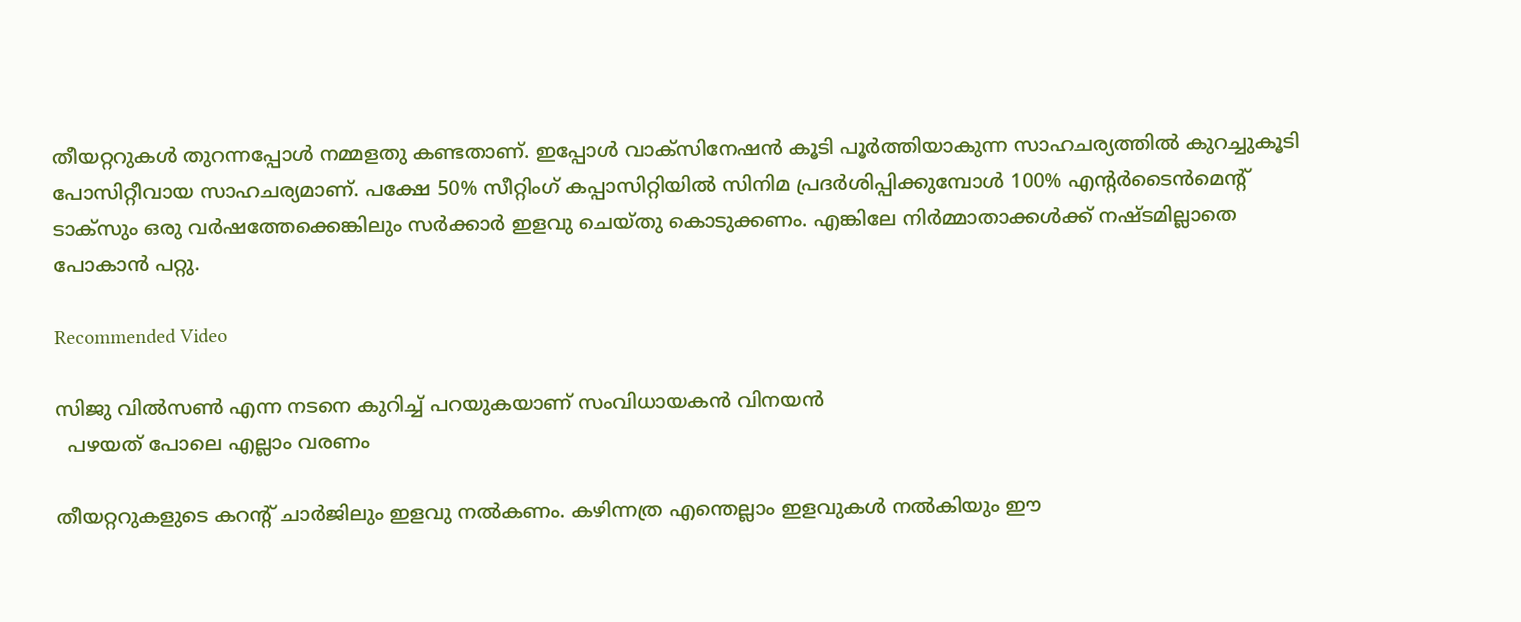തീയറ്ററുകള്‍ തുറന്നപ്പോള്‍ നമ്മളതു കണ്ടതാണ്. ഇപ്പോള്‍ വാക്‌സിനേഷന്‍ കൂടി പൂര്‍ത്തിയാകുന്ന സാഹചര്യത്തില്‍ കുറച്ചുകൂടി പോസിറ്റീവായ സാഹചര്യമാണ്. പക്ഷേ 50% സീറ്റിംഗ് കപ്പാസിറ്റിയില്‍ സിനിമ പ്രദര്‍ശിപ്പിക്കുമ്പോള്‍ 100% എന്റര്‍ടൈന്‍മെന്റ് ടാക്‌സും ഒരു വര്‍ഷത്തേക്കെങ്കിലും സര്‍ക്കാര്‍ ഇളവു ചെയ്തു കൊടുക്കണം. എങ്കിലേ നിര്‍മ്മാതാക്കള്‍ക്ക് നഷ്ടമില്ലാതെ പോകാന്‍ പറ്റു.

Recommended Video

സിജു വില്‍സണ്‍ എന്ന നടനെ കുറിച്ച് പറയുകയാണ് സംവിധായകന്‍ വിനയന്‍
  പഴയത് പോലെ എല്ലാം വരണം

തീയറ്ററുകളുടെ കറന്റ് ചാര്‍ജിലും ഇളവു നല്‍കണം. കഴിന്നത്ര എന്തെല്ലാം ഇളവുകള്‍ നല്‍കിയും ഈ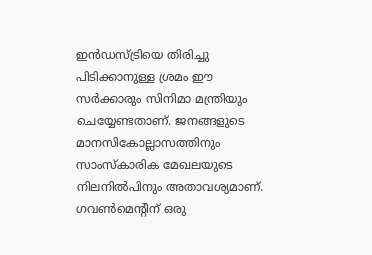ഇന്‍ഡസ്ട്രിയെ തിരിച്ചു പിടിക്കാനുള്ള ശ്രമം ഈ സര്‍ക്കാരും സിനിമാ മന്ത്രിയും ചെയ്യേണ്ടതാണ്. ജനങ്ങളുടെ മാനസികോല്ലാസത്തിനും സാംസ്‌കാരിക മേഖലയുടെ നിലനില്‍പിനും അതാവശ്യമാണ്. ഗവണ്‍മെന്റിന് ഒരു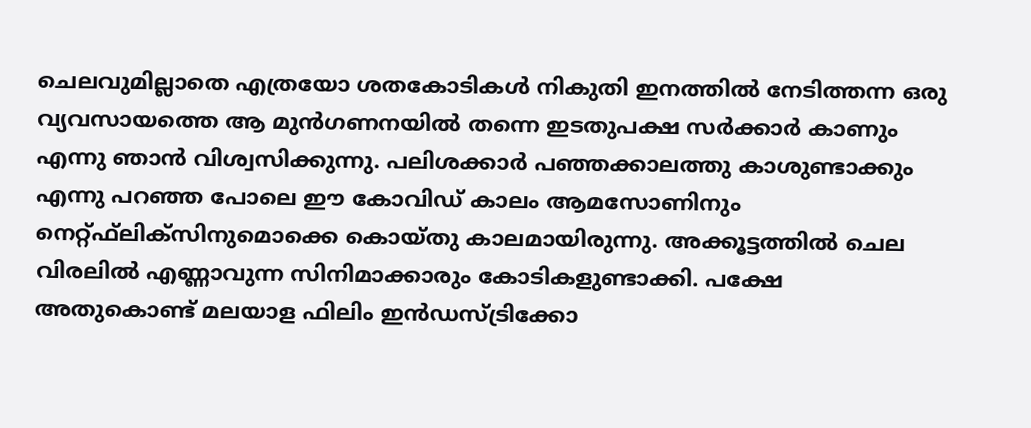ചെലവുമില്ലാതെ എത്രയോ ശതകോടികള്‍ നികുതി ഇനത്തില്‍ നേടിത്തന്ന ഒരു വ്യവസായത്തെ ആ മുന്‍ഗണനയില്‍ തന്നെ ഇടതുപക്ഷ സര്‍ക്കാര്‍ കാണും എന്നു ഞാന്‍ വിശ്വസിക്കുന്നു. പലിശക്കാര്‍ പഞ്ഞക്കാലത്തു കാശുണ്ടാക്കും എന്നു പറഞ്ഞ പോലെ ഈ കോവിഡ് കാലം ആമസോണിനും നെറ്റ്ഫ്‌ലിക്‌സിനുമൊക്കെ കൊയ്തു കാലമായിരുന്നു. അക്കൂട്ടത്തില്‍ ചെല വിരലില്‍ എണ്ണാവുന്ന സിനിമാക്കാരും കോടികളുണ്ടാക്കി. പക്ഷേ അതുകൊണ്ട് മലയാള ഫിലിം ഇന്‍ഡസ്ട്രിക്കോ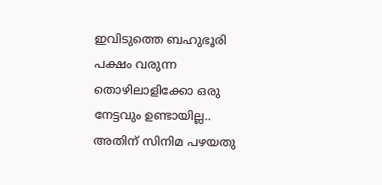ഇവിടുത്തെ ബഹുഭൂരി പക്ഷം വരുന്ന തൊഴിലാളിക്കോ ഒരു നേട്ടവും ഉണ്ടായില്ല.. അതിന് സിനിമ പഴയതു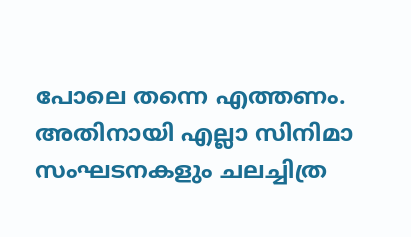പോലെ തന്നെ എത്തണം. അതിനായി എല്ലാ സിനിമാ സംഘടനകളും ചലച്ചിത്ര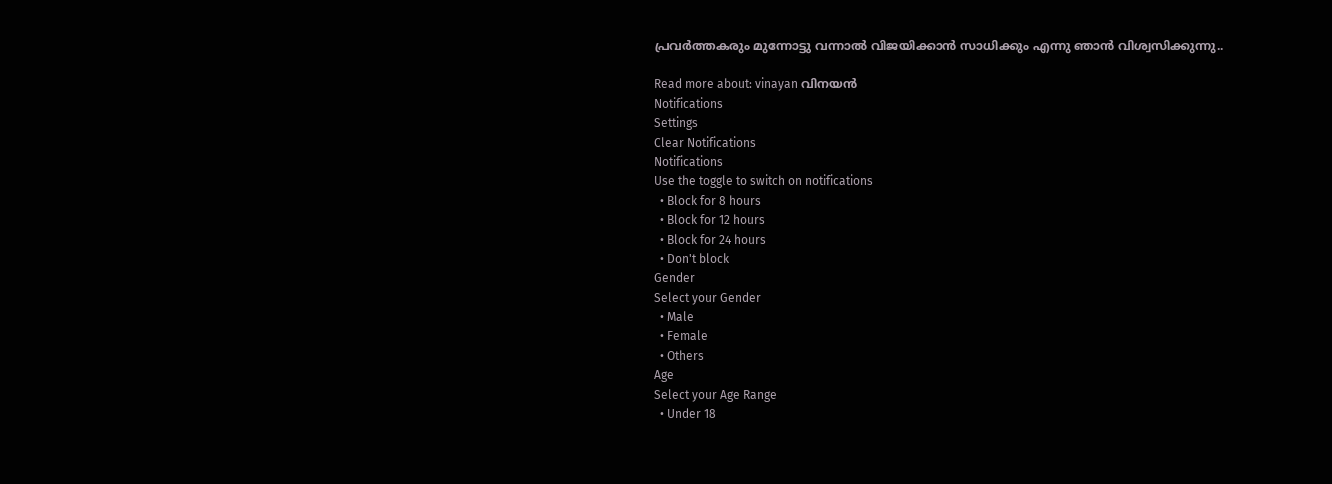പ്രവര്‍ത്തകരും മുന്നോട്ടു വന്നാല്‍ വിജയിക്കാന്‍ സാധിക്കും എന്നു ഞാന്‍ വിശ്വസിക്കുന്നു..

Read more about: vinayan വിനയന്‍
Notifications
Settings
Clear Notifications
Notifications
Use the toggle to switch on notifications
  • Block for 8 hours
  • Block for 12 hours
  • Block for 24 hours
  • Don't block
Gender
Select your Gender
  • Male
  • Female
  • Others
Age
Select your Age Range
  • Under 18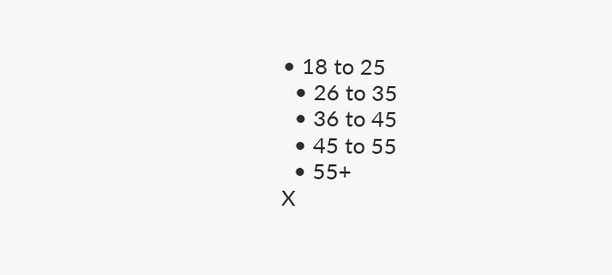• 18 to 25
  • 26 to 35
  • 36 to 45
  • 45 to 55
  • 55+
X